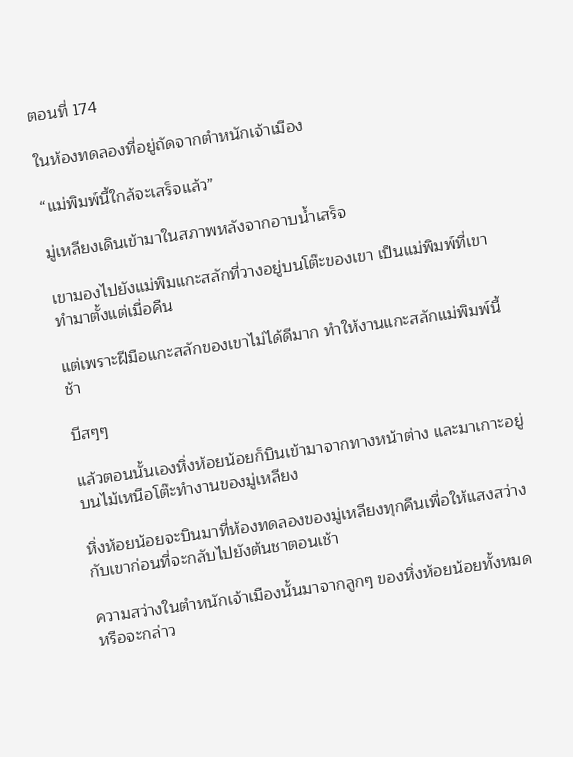ตอนที่ 174

ในห้องทดลองที่อยู่ถัดจากตำหนักเจ้าเมือง

“แม่พิมพ์นี้ใกล้จะเสร็จแล้ว”

มู่เหลียงเดินเข้ามาในสภาพหลังจากอาบน้ำเสร็จ

เขามองไปยังแม่พิมแกะสลักที่วางอยู่บนโต๊ะของเขา เป็นแม่พิมพ์ที่เขาทำมาตั้งแต่เมื่อคืน

แต่เพราะฝีมือแกะสลักของเขาไม่ได้ดีมาก ทำให้งานแกะสลักแม่พิมพ์นี้ช้า

บีสๆๆ

แล้วตอนนั้นเองหิ่งห้อยน้อยก็บินเข้ามาจากทางหน้าต่าง และมาเกาะอยู่บนไม้เหนือโต๊ะทำงานของมู่เหลียง

หิ่งห้อยน้อยจะบินมาที่ห้องทดลองของมู่เหลียงทุกคืนเพื่อให้แสงสว่างกับเขาก่อนที่จะกลับไปยังต้นชาตอนเช้า

ความสว่างในตำหนักเจ้าเมืองนั้นมาจากลูกๆ ของหิ่งห้อยน้อยทั้งหมด หรือจะกล่าว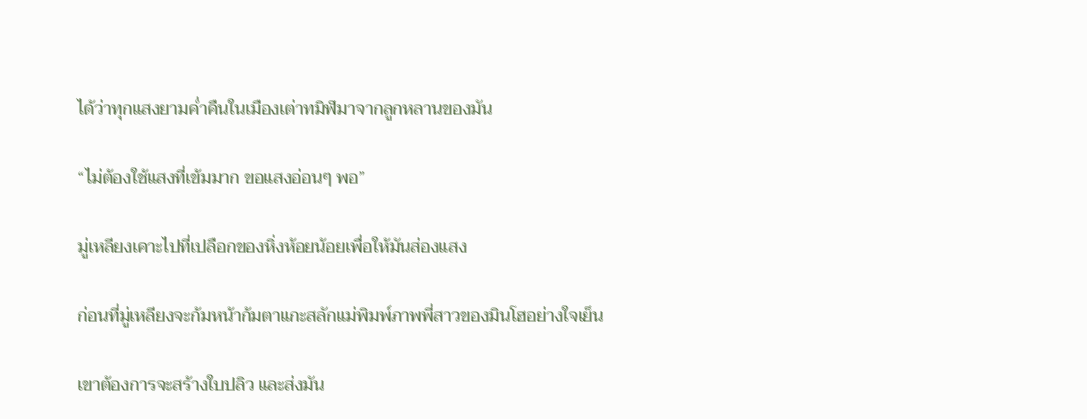ได้ว่าทุกแสงยามค่ำคืนในเมืองเต่าทมิฬมาจากลูกหลานของมัน

“ไม่ต้องใช้แสงที่เข้มมาก ขอแสงอ่อนๆ พอ”

มู่เหลียงเคาะไปที่เปลือกของหิ่งห้อยน้อยเพื่อให้มันส่องแสง

ก่อนที่มู่เหลียงจะก้มหน้าก้มตาแกะสลักแม่พิมพ์ภาพพี่สาวของมินโฮอย่างใจเย็น

เขาต้องการจะสร้างใบปลิว และส่งมัน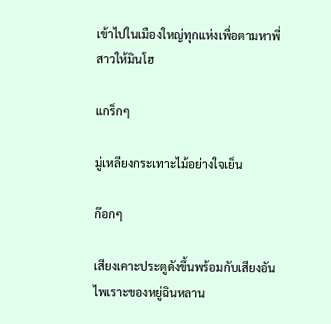เข้าไปในเมืองใหญ่ทุกแห่งเพื่อตามหาพี่สาวให้มินโฮ

แกร็กๆ

มู่เหลียงกระเทาะไม้อย่างใจเย็น

ก๊อกๆ

เสียงเคาะประตูดังขึ้นพร้อมกับเสียงอันไพเราะของหยู่ฉินหลาน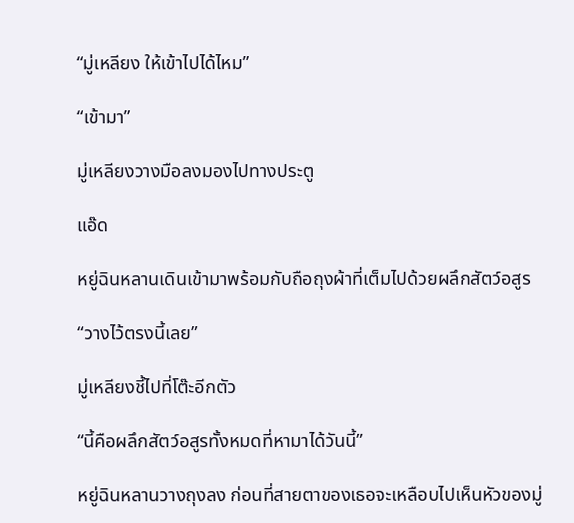“มู่เหลียง ให้เข้าไปได้ไหม”

“เข้ามา”

มู่เหลียงวางมือลงมองไปทางประตู

แอ๊ด

หยู่ฉินหลานเดินเข้ามาพร้อมกับถือถุงผ้าที่เต็มไปด้วยผลึกสัตว์อสูร

“วางไว้ตรงนี้เลย”

มู่เหลียงชี้ไปที่โต๊ะอีกตัว

“นี้คือผลึกสัตว์อสูรทั้งหมดที่หามาได้วันนี้”

หยู่ฉินหลานวางถุงลง ก่อนที่สายตาของเธอจะเหลือบไปเห็นหัวของมู่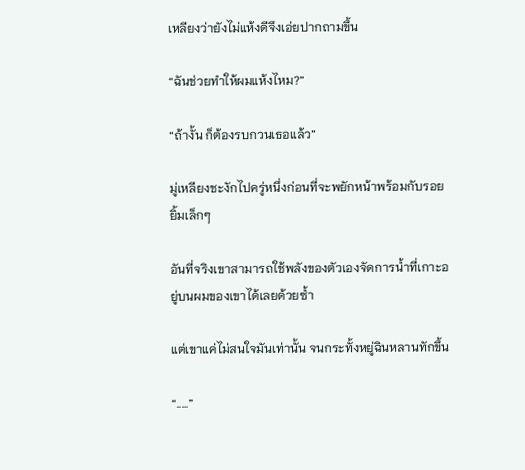เหลียงว่ายังไม่แห้งดีจึงเอ่ยปากถามขึ้น

“ฉันช่วยทำให้ผมแห้งไหม?”

“ถ้างั้น ก็ต้องรบกวนเธอแล้ว”

มู่เหลียงชะงักไปครู่หนึ่งก่อนที่จะพยักหน้าพร้อมกับรอยยิ้มเล็กๆ

อันที่จริงเขาสามารถใช้พลังของตัวเองจัดการน้ำที่เกาะอยู่บนผมของเขาได้เลยด้วยซ้ำ

แต่เขาแค่ไม่สนใจมันเท่านั้น จนกระทั้งหยู่ฉินหลานทักขึ้น

“.....”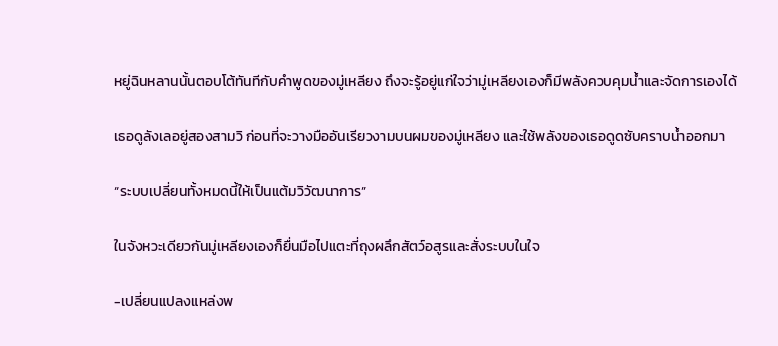หยู่ฉินหลานนั้นตอบโต้ทันทีกับคำพูดของมู่เหลียง ถึงจะรู้อยู่แก่ใจว่ามู่เหลียงเองก็มีพลังควบคุมน้ำและจัดการเองได้

เธอดูลังเลอยู่สองสามวิ ก่อนที่จะวางมืออันเรียวงามบนผมของมู่เหลียง และใช้พลังของเธอดูดซับคราบน้ำออกมา

“ระบบเปลี่ยนทั้งหมดนี้ให้เป็นแต้มวิวัฒนาการ”

ในจังหวะเดียวกันมู่เหลียงเองก็ยื่นมือไปแตะที่ถุงผลึกสัตว์อสูรและสั่งระบบในใจ

-เปลี่ยนแปลงแหล่งพ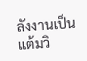ลังงานเป็นแต้มวิ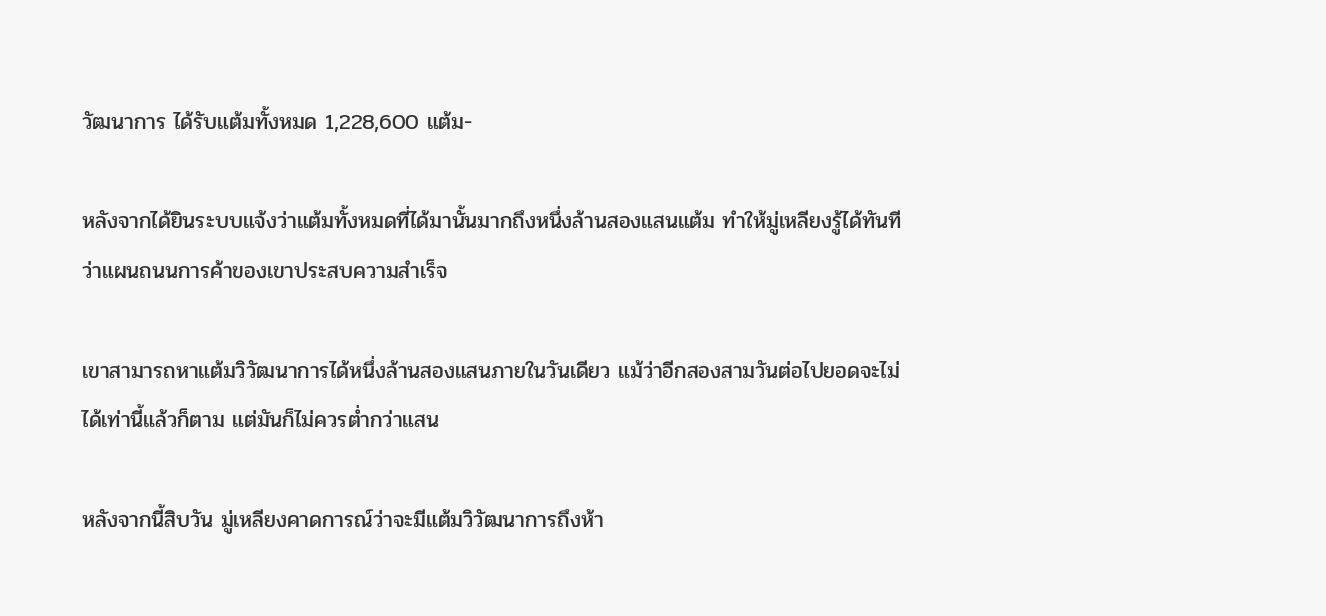วัฒนาการ ได้รับแต้มทั้งหมด 1,228,600 แต้ม-

หลังจากได้ยินระบบแจ้งว่าแต้มทั้งหมดที่ได้มานั้นมากถึงหนึ่งล้านสองแสนแต้ม ทำให้มู่เหลียงรู้ได้ทันทีว่าแผนถนนการค้าของเขาประสบความสำเร็จ

เขาสามารถหาแต้มวิวัฒนาการได้หนึ่งล้านสองแสนภายในวันเดียว แม้ว่าอีกสองสามวันต่อไปยอดจะไม่ได้เท่านี้แล้วก็ตาม แต่มันก็ไม่ควรต่ำกว่าแสน

หลังจากนี้สิบวัน มู่เหลียงคาดการณ์ว่าจะมีแต้มวิวัฒนาการถึงห้า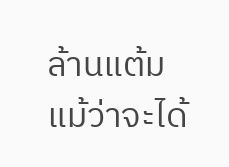ล้านแต้ม แม้ว่าจะได้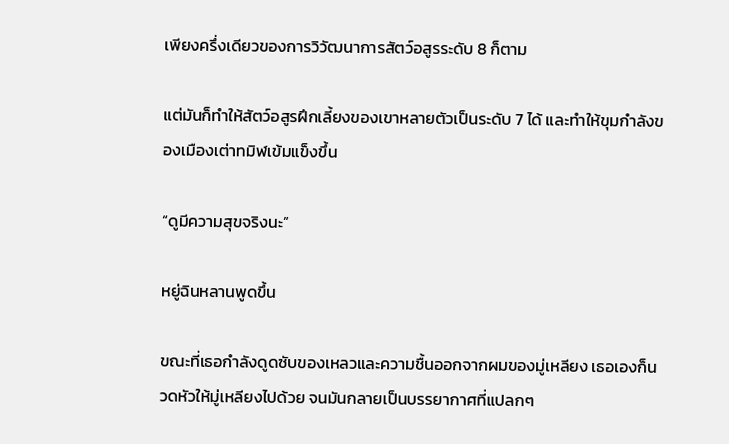เพียงครึ่งเดียวของการวิวัฒนาการสัตว์อสูรระดับ 8 ก็ตาม

แต่มันก็ทำให้สัตว์อสูรฝึกเลี้ยงของเขาหลายตัวเป็นระดับ 7 ได้ และทำให้ขุมกำลังของเมืองเต่าทมิฬเข้มแข็งขึ้น

“ดูมีความสุขจริงนะ”

หยู่ฉินหลานพูดขึ้น

ขณะที่เธอกำลังดูดซับของเหลวและความชื้นออกจากผมของมู่เหลียง เธอเองก็นวดหัวให้มู่เหลียงไปด้วย จนมันกลายเป็นบรรยากาศที่แปลกๆ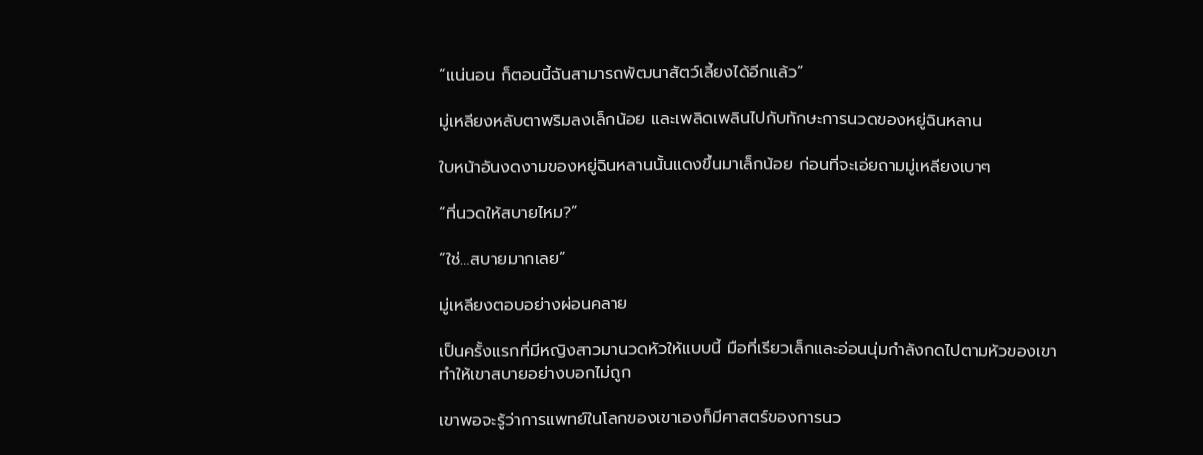“แน่นอน ก็ตอนนี้ฉันสามารถพัฒนาสัตว์เลี้ยงได้อีกแล้ว”

มู่เหลียงหลับตาพริมลงเล็กน้อย และเพลิดเพลินไปกับทักษะการนวดของหยู่ฉินหลาน

ใบหน้าอันงดงามของหยู่ฉินหลานนั้นแดงขึ้นมาเล็กน้อย ก่อนที่จะเอ่ยถามมู่เหลียงเบาๆ

“ที่นวดให้สบายไหม?”

“ใช่…สบายมากเลย”

มู่เหลียงตอบอย่างผ่อนคลาย

เป็นครั้งแรกที่มีหญิงสาวมานวดหัวให้แบบนี้ มือที่เรียวเล็กและอ่อนนุ่มกำลังกดไปตามหัวของเขา ทำให้เขาสบายอย่างบอกไม่ถูก

เขาพอจะรู้ว่าการแพทย์ในโลกของเขาเองก็มีศาสตร์ของการนว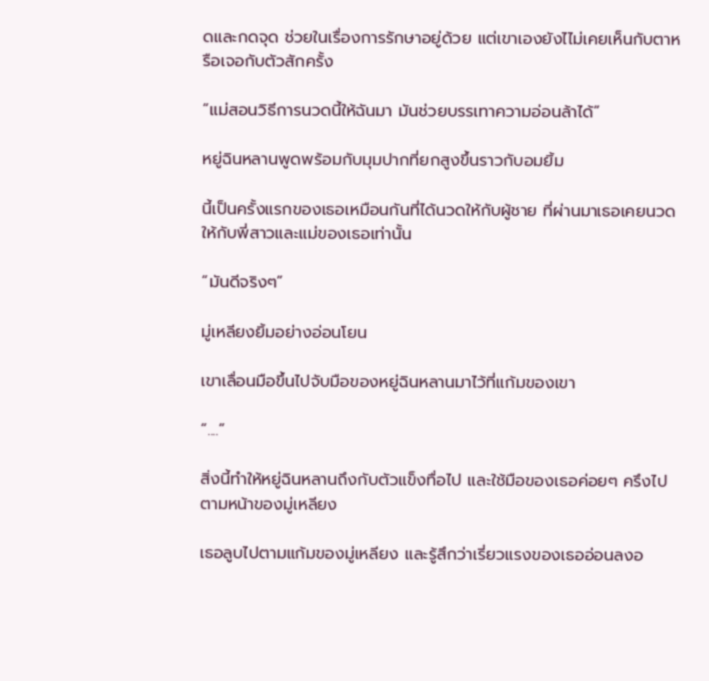ดและกดจุด ช่วยในเรื่องการรักษาอยู่ด้วย แต่เขาเองยังไไม่เคยเห็นกับตาหรือเจอกับตัวสักครั้ง

“แม่สอนวิธีการนวดนี้ให้ฉันมา มันช่วยบรรเทาความอ่อนล้าได้”

หยู่ฉินหลานพูดพร้อมกับมุมปากที่ยกสูงขึ้นราวกับอมยิ้ม

นี้เป็นครั้งแรกของเธอเหมือนกันที่ได้นวดให้กับผู้ชาย ที่ผ่านมาเธอเคยนวดให้กับพี่สาวและแม่ของเธอเท่านั้น

“มันดีจริงๆ”

มู่เหลียงยิ้มอย่างอ่อนโยน

เขาเลื่อนมือขึ้นไปจับมือของหยู่ฉินหลานมาไว้ที่แก้มของเขา

“....”

สิ่งนี้ทำให้หยู่ฉินหลานถึงกับตัวแข็งทื่อไป และใช้มือของเธอค่อยๆ ครึงไปตามหน้าของมู่เหลียง

เธอลูบไปตามแก้มของมู่เหลียง และรู้สึกว่าเรี่ยวแรงของเธออ่อนลงอ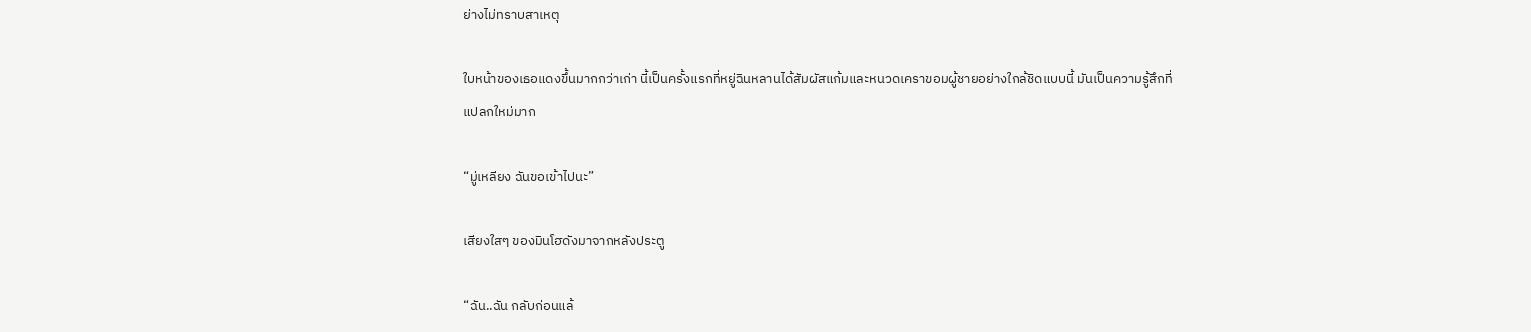ย่างไม่ทราบสาเหตุ

ใบหน้าของเธอแดงขึ้นมากกว่าเก่า นี้เป็นครั้งแรกที่หยู่ฉินหลานได้สัมผัสแก้มและหนวดเคราขอมผู้ชายอย่างใกล้ชิดแบบนี้ มันเป็นความรู้สึกที่แปลกใหม่มาก

“มู่เหลียง ฉันขอเข้าไปนะ”

เสียงใสๆ ของมินโฮดังมาจากหลังประตู

“ฉัน..ฉัน กลับก่อนแล้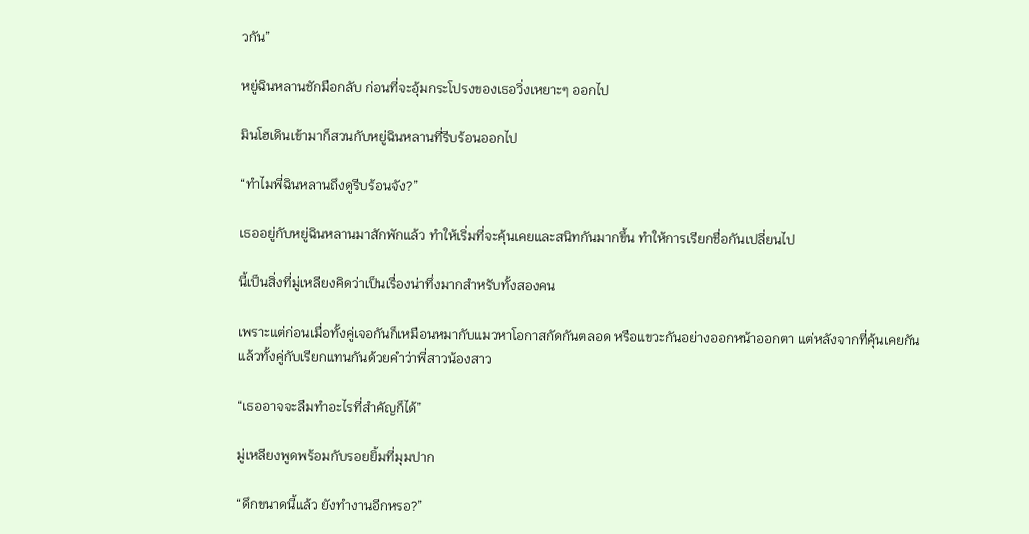วกัน”

หยู่ฉินหลานชักมือกลับ ก่อนที่จะอุ้มกระโปรงของเธอวิ่งเหยาะๆ ออกไป

มินโฮเดินเข้ามาก็สวนกับหยู่ฉินหลานที่รีบร้อนออกไป

“ทำไมพี่ฉินหลานถึงดูรีบร้อนจัง?”

เธออยู่กับหยู่ฉินหลานมาสักพักแล้ว ทำให้เริ่มที่จะคุ้นเคยและสนิทกันมากขึ้น ทำให้การเรียกชื่อกันเปลี่ยนไป

นี้เป็นสิ่งที่มู่เหลียงคิดว่าเป็นเรื่องน่าทึ่งมากสำหรับทั้งสองคน

เพราะแต่ก่อนเมื่อทั้งคู่เจอกันก็เหมือนหมากับแมวหาโอกาสกัดกันตลอด หรือแขวะกันอย่างออกหน้าออกตา แต่หลังจากที่คุ้นเคยกันแล้วทั้งคู่กับเรียกแทนกันด้วยคำว่าพี่สาวน้องสาว

“เธออาจจะลืมทำอะไรที่สำคัญก็ได้”

มู่เหลียงพูดพร้อมกับรอยยิ้มที่มุมปาก

“ดึกขนาดนี้แล้ว ยังทำงานอีกหรอ?”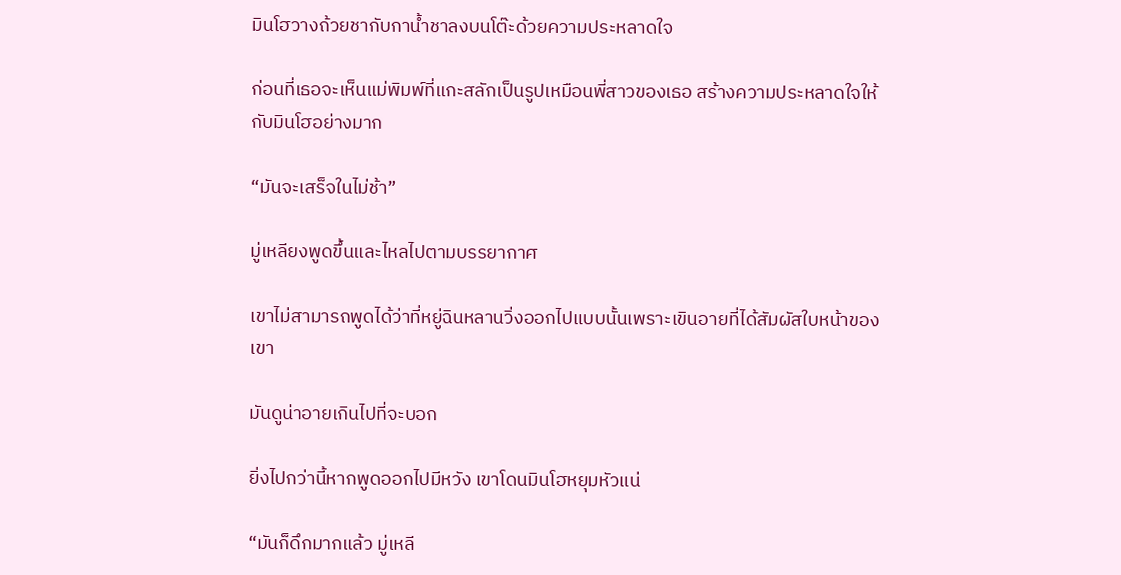มินโฮวางถ้วยชากับกาน้ำชาลงบนโต๊ะด้วยความประหลาดใจ

ก่อนที่เธอจะเห็นแม่พิมพ์ที่แกะสลักเป็นรูปเหมือนพี่สาวของเธอ สร้างความประหลาดใจให้กับมินโฮอย่างมาก

“มันจะเสร็จในไม่ช้า”

มู่เหลียงพูดขึ้นและไหลไปตามบรรยากาศ

เขาไม่สามารถพูดได้ว่าที่หยู่ฉินหลานวิ่งออกไปแบบนั้นเพราะเขินอายที่ได้สัมผัสใบหน้าของเขา

มันดูน่าอายเกินไปที่จะบอก

ยิ่งไปกว่านี้หากพูดออกไปมีหวัง เขาโดนมินโฮหยุมหัวแน่

“มันก็ดึกมากแล้ว มู่เหลี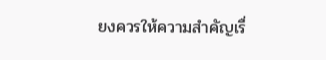ยงควรให้ความสำคัญเรื่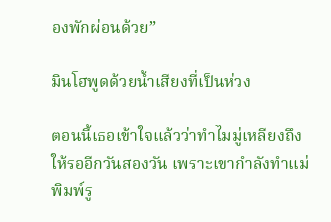องพักผ่อนด้วย”

มินโฮพูดด้วยน้ำเสียงที่เป็นห่วง

ตอนนี้เธอเข้าใจแล้วว่าทำไมมู่เหลียงถึงให้รออีกวันสองวัน เพราะเขากำลังทำแม่พิมพ์รู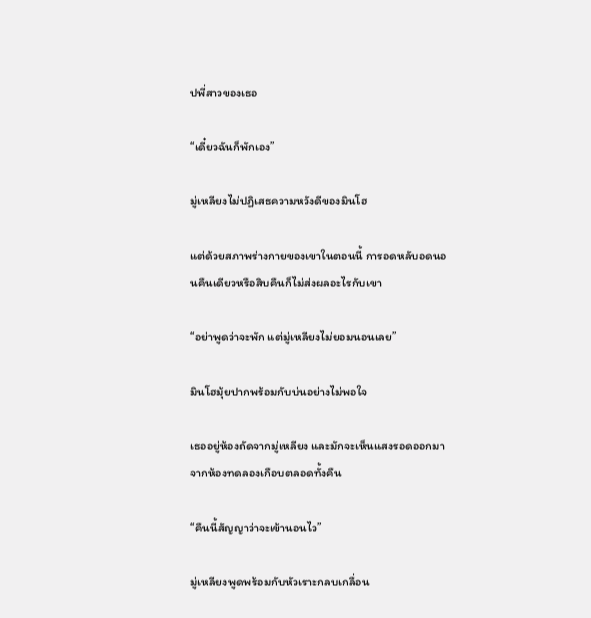ปพี่สาวของเธอ

“เดี๋ยวฉันก็พักเอง”

มู่เหลียงไม่ปฏิเสธความหวังดีของมินโฮ

แต่ด้วยสภาพร่างกายของเขาในตอนนี้ การอดหลับอดนอนคืนเดียวหรือสิบคืนก็ไม่ส่งผลอะไรกับเขา

“อย่าพูดว่าจะพัก แต่มู่เหลียงไม่ยอมนอนเลย”

มินโฮมุ้ยปากพร้อมกับบ่นอย่างไม่พอใจ

เธออยู่ห้องถัดจากมู่เหลียง และมักจะเห็นแสงรอดออกมาจากห้องทดลองเกือบตลอดทั้งคืน

“คืนนี้สัญญาว่าจะเข้านอนไว”

มู่เหลียงพูดพร้อมกับหัวเราะกลบเกลื่อน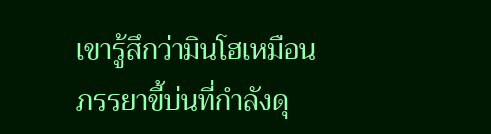เขารู้สึกว่ามินโฮเหมือนภรรยาขี้บ่นที่กำลังดุ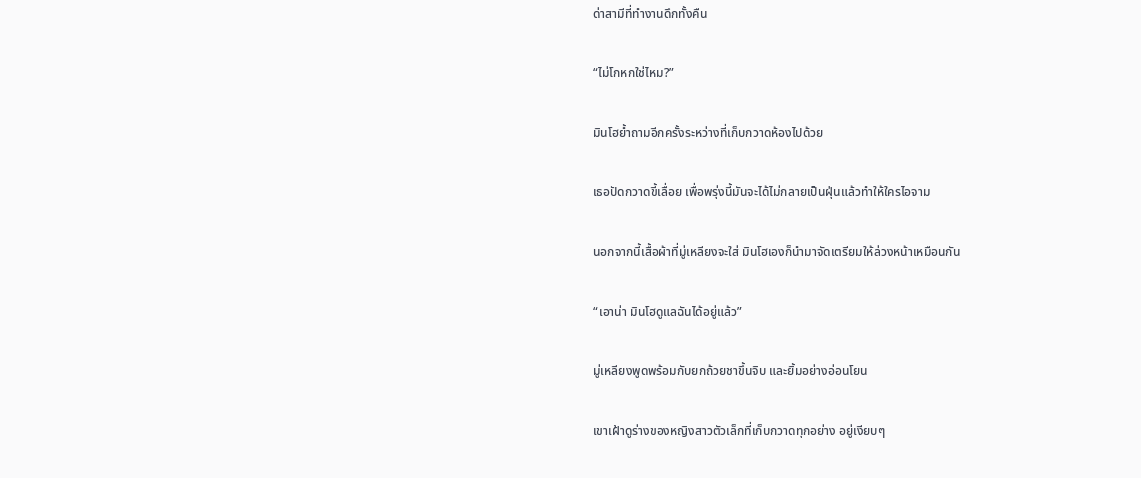ด่าสามีที่ทำงานดึกทั้งคืน

“ไม่โกหกใช่ไหม?”

มินโฮย้ำถามอีกครั้งระหว่างที่เก็บกวาดห้องไปด้วย

เธอปัดกวาดขี้เลื่อย เพื่อพรุ่งนี้มันจะได้ไม่กลายเป็นฝุ่นแล้วทำให้ใครไอจาม

นอกจากนี้เสื้อผ้าที่มู่เหลียงจะใส่ มินโฮเองก็นำมาจัดเตรียมให้ล่วงหน้าเหมือนกัน

“เอาน่า มินโฮดูแลฉันได้อยู่แล้ว”

มู่เหลียงพูดพร้อมกับยกถ้วยชาขึ้นจิบ และยิ้มอย่างอ่อนโยน

เขาเฝ้าดูร่างของหญิงสาวตัวเล็กที่เก็บกวาดทุกอย่าง อยู่เงียบๆ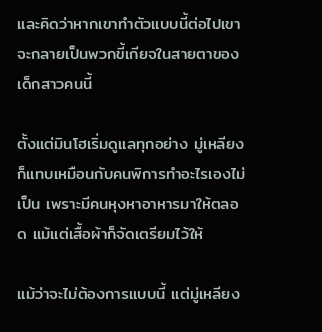และคิดว่าหากเขาทำตัวแบบนี้ต่อไปเขาจะกลายเป็นพวกขี้เกียจในสายตาของเด็กสาวคนนี้

ตั้งแต่มินโฮเริ่มดูแลทุกอย่าง มู่เหลียงก็แทบเหมือนกับคนพิการทำอะไรเองไม่เป็น เพราะมีคนหุงหาอาหารมาให้ตลอด แม้แต่เสื้อผ้าก็จัดเตรียมไว้ให้

แม้ว่าจะไม่ต้องการแบบนี้ แต่มู่เหลียง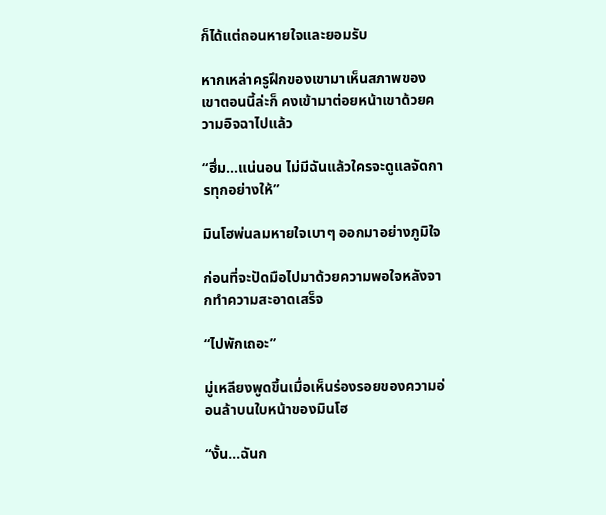ก็ได้แต่ถอนหายใจและยอมรับ

หากเหล่าครูฝึกของเขามาเห็นสภาพของเขาตอนนี้ล่ะก็ คงเข้ามาต่อยหน้าเขาด้วยความอิจฉาไปแล้ว

“ฮึ่ม…แน่นอน ไม่มีฉันแล้วใครจะดูแลจัดการทุกอย่างให้”

มินโฮพ่นลมหายใจเบาๆ ออกมาอย่างภูมิใจ

ก่อนที่จะปัดมือไปมาด้วยความพอใจหลังจากทำความสะอาดเสร็จ

“ไปพักเถอะ”

มู่เหลียงพูดขึ้นเมื่อเห็นร่องรอยของความอ่อนล้าบนใบหน้าของมินโฮ

“งั้น…ฉันก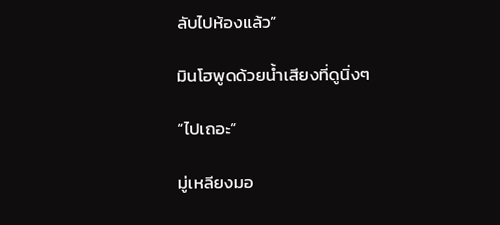ลับไปห้องแล้ว”

มินโฮพูดด้วยน้ำเสียงที่ดูนิ่งๆ

“ไปเถอะ”

มู่เหลียงมอ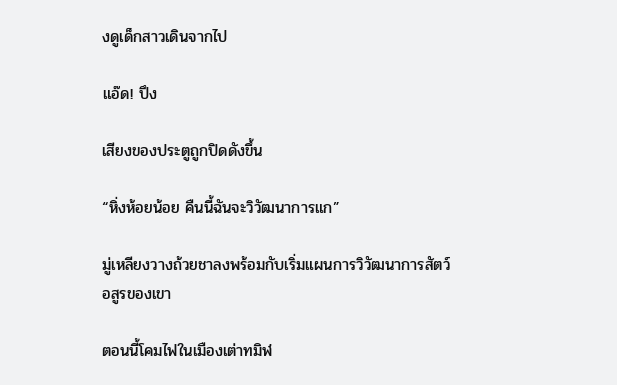งดูเด็กสาวเดินจากไป

แอ๊ด! ปึง

เสียงของประตูถูกปิดดังขึ้น

“หิ่งห้อยน้อย คืนนี้ฉันจะวิวัฒนาการแก”

มู่เหลียงวางถ้วยชาลงพร้อมกับเริ่มแผนการวิวัฒนาการสัตว์อสูรของเขา

ตอนนี้โคมไฟในเมืองเต่าทมิฬ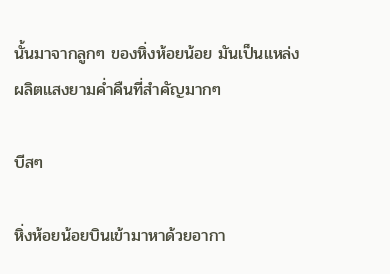นั้นมาจากลูกๆ ของหิ่งห้อยน้อย มันเป็นแหล่งผลิตแสงยามค่ำคืนที่สำคัญมากๆ

บีสๆ

หิ่งห้อยน้อยบินเข้ามาหาด้วยอากา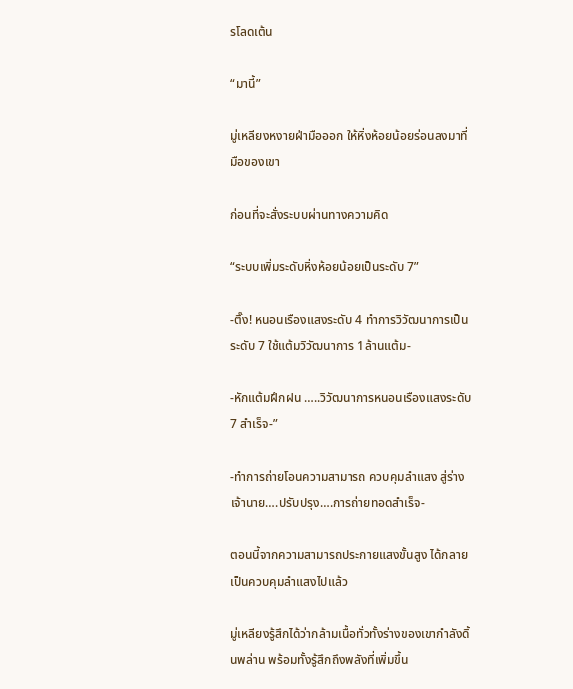รโลดเต้น

“มานี้”

มู่เหลียงหงายฝ่ามือออก ให้หิ่งห้อยน้อยร่อนลงมาที่มือของเขา

ก่อนที่จะสั่งระบบผ่านทางความคิด

“ระบบเพิ่มระดับหิ่งห้อยน้อยเป็นระดับ 7”

-ติ๊ง! หนอนเรืองแสงระดับ 4 ทำการวิวัฒนาการเป็นระดับ 7 ใช้แต้มวิวัฒนาการ 1ล้านแต้ม-

-หักแต้มฝึกฝน …..วิวัฒนาการหนอนเรืองแสงระดับ 7 สำเร็จ-”

-ทำการถ่ายโอนความสามารถ ควบคุมลำแสง สู่ร่างเจ้านาย….ปรับปรุง….การถ่ายทอดสำเร็จ-

ตอนนี้จากความสามารถประกายแสงขั้นสูง ได้กลายเป็นควบคุมลำแสงไปแล้ว

มู่เหลียงรู้สึกได้ว่ากล้ามเนื้อทั่วทั้งร่างของเขากำลังดิ้นพล่าน พร้อมทั้งรู้สึกถึงพลังที่เพิ่มขึ้น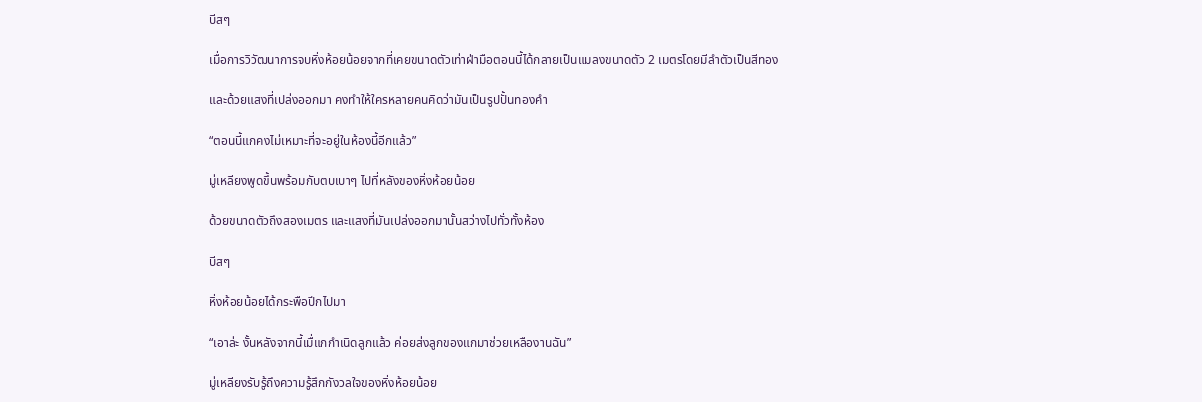บีสๆ

เมื่อการวิวัฒนาการจบหิ่งห้อยน้อยจากที่เคยขนาดตัวเท่าฝ่ามือตอนนี้ได้กลายเป็นแมลงขนาดตัว 2 เมตรโดยมีลำตัวเป็นสีทอง

และด้วยแสงที่เปล่งออกมา คงทำให้ใครหลายคนคิดว่ามันเป็นรูปปั้นทองคำ

“ตอนนี้แกคงไม่เหมาะที่จะอยู่ในห้องนี้อีกแล้ว”

มู่เหลียงพูดขึ้นพร้อมกับตบเบาๆ ไปที่หลังของหิ่งห้อยน้อย

ด้วยขนาดตัวถึงสองเมตร และแสงที่มันเปล่งออกมานั้นสว่างไปทั่วทั้งห้อง

บีสๆ

หิ่งห้อยน้อยได้กระพือปีกไปมา

“เอาล่ะ งั้นหลังจากนี้เมื่แกกำเนิดลูกแล้ว ค่อยส่งลูกของแกมาช่วยเหลืองานฉัน”

มู่เหลียงรับรู้ถึงความรู้สึกกังวลใจของหิ่งห้อยน้อย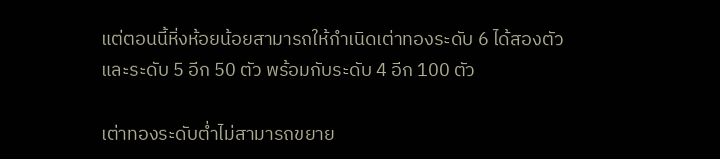แต่ตอนนี้หิ่งห้อยน้อยสามารถให้กำเนิดเต่าทองระดับ 6 ได้สองตัว และระดับ 5 อีก 50 ตัว พร้อมกับระดับ 4 อีก 100 ตัว

เต่าทองระดับต่ำไม่สามารถขยาย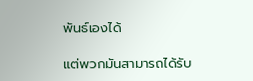พันธ์เองได้

แต่พวกมันสามารถได้รับ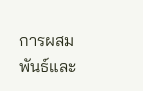การผสมพันธ์และ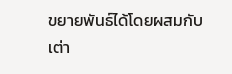ขยายพันธ์ได้โดยผสมกับเต่า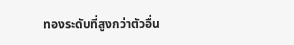ทองระดับที่สูงกว่าตัวอื่น